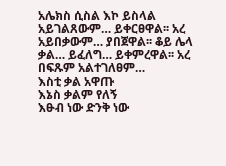አሌክስ ሲስል እኮ ይስላል አይገልጸውም… ይቀርፀዋል፡፡ አረ አይበቃውም… ያበጀዋል፡፡ ቆይ ሌላ ቃል… ይፈለግ… ይቀምረዋል፡፡ አረ በፍጹም አልተገለፀም…
እስቲ ቃል አዋጡ
እኔስ ቃልም የለኝ
እፁብ ነው ድንቅ ነው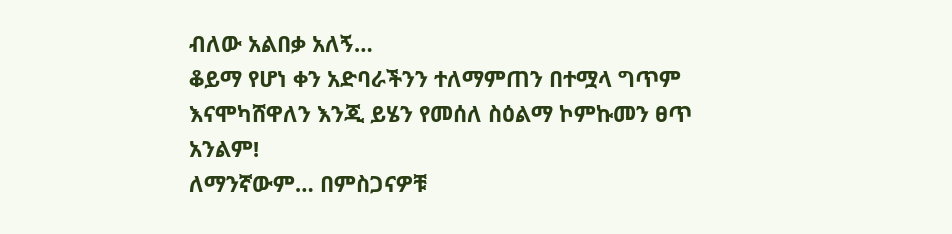ብለው አልበቃ አለኝ…
ቆይማ የሆነ ቀን አድባራችንን ተለማምጠን በተሟላ ግጥም እናሞካሸዋለን እንጂ ይሄን የመሰለ ስዕልማ ኮምኩመን ፀጥ አንልም!
ለማንኛውም… በምስጋናዎቹ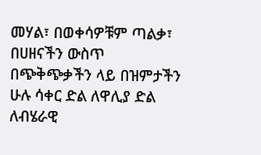መሃል፣ በወቀሳዎቹም ጣልቃ፣ በሀዘናችን ውስጥ በጭቅጭቃችን ላይ በዝምታችን ሁሉ ሳቀር ድል ለዋሊያ ድል ለብሄራዊ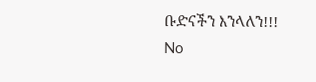ቡድናችን እንላለን!!!
No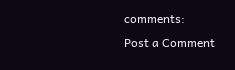comments:
Post a Comment